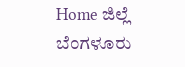Home ಜಿಲ್ಲೆ ಬೆಂಗಳೂರು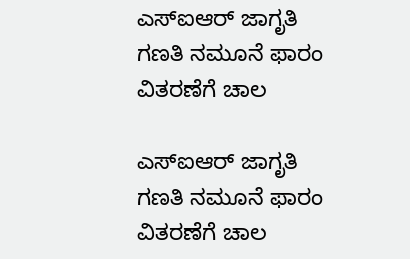ಎಸ್‌ಐಆರ್ ಜಾಗೃತಿ ಗಣತಿ ನಮೂನೆ ಫಾರಂ ವಿತರಣೆಗೆ ಚಾಲ

ಎಸ್‌ಐಆರ್ ಜಾಗೃತಿ ಗಣತಿ ನಮೂನೆ ಫಾರಂ ವಿತರಣೆಗೆ ಚಾಲ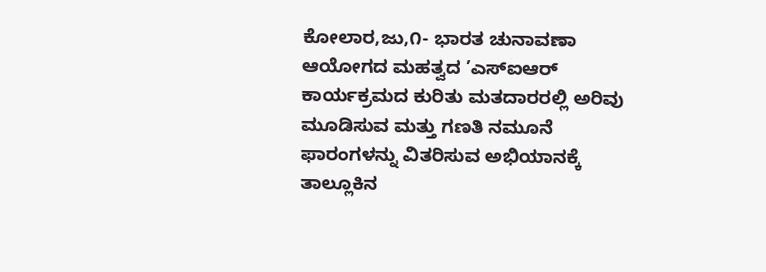ಕೋಲಾರ,ಜು,೧- ಭಾರತ ಚುನಾವಣಾ ಆಯೋಗದ ಮಹತ್ವದ ’ಎಸ್‌ಐಆರ್ ಕಾರ್ಯಕ್ರಮದ ಕುರಿತು ಮತದಾರರಲ್ಲಿ ಅರಿವು ಮೂಡಿಸುವ ಮತ್ತು ಗಣತಿ ನಮೂನೆ ಫಾರಂಗಳನ್ನು ವಿತರಿಸುವ ಅಭಿಯಾನಕ್ಕೆ ತಾಲ್ಲೂಕಿನ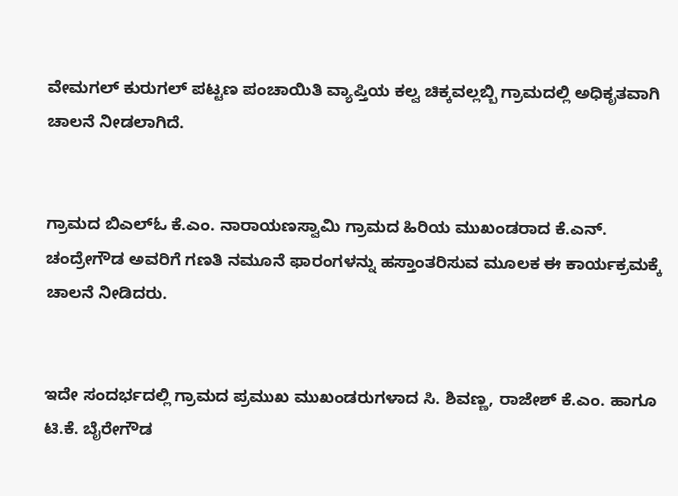ವೇಮಗಲ್ ಕುರುಗಲ್ ಪಟ್ಟಣ ಪಂಚಾಯಿತಿ ವ್ಯಾಪ್ತಿಯ ಕಲ್ವ ಚಿಕ್ಕವಲ್ಲಬ್ಬಿ ಗ್ರಾಮದಲ್ಲಿ ಅಧಿಕೃತವಾಗಿ ಚಾಲನೆ ನೀಡಲಾಗಿದೆ.


ಗ್ರಾಮದ ಬಿಎಲ್‌ಓ ಕೆ.ಎಂ. ನಾರಾಯಣಸ್ವಾಮಿ ಗ್ರಾಮದ ಹಿರಿಯ ಮುಖಂಡರಾದ ಕೆ.ಎನ್. ಚಂದ್ರೇಗೌಡ ಅವರಿಗೆ ಗಣತಿ ನಮೂನೆ ಫಾರಂಗಳನ್ನು ಹಸ್ತಾಂತರಿಸುವ ಮೂಲಕ ಈ ಕಾರ್ಯಕ್ರಮಕ್ಕೆ ಚಾಲನೆ ನೀಡಿದರು.


ಇದೇ ಸಂದರ್ಭದಲ್ಲಿ ಗ್ರಾಮದ ಪ್ರಮುಖ ಮುಖಂಡರುಗಳಾದ ಸಿ. ಶಿವಣ್ಣ, ರಾಜೇಶ್ ಕೆ.ಎಂ. ಹಾಗೂ ಟಿ.ಕೆ. ಬೈರೇಗೌಡ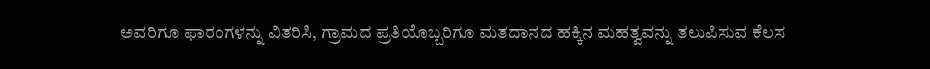ಅವರಿಗೂ ಫಾರಂಗಳನ್ನು ವಿತರಿಸಿ, ಗ್ರಾಮದ ಪ್ರತಿಯೊಬ್ಬರಿಗೂ ಮತದಾನದ ಹಕ್ಕಿನ ಮಹತ್ವವನ್ನು ತಲುಪಿಸುವ ಕೆಲಸ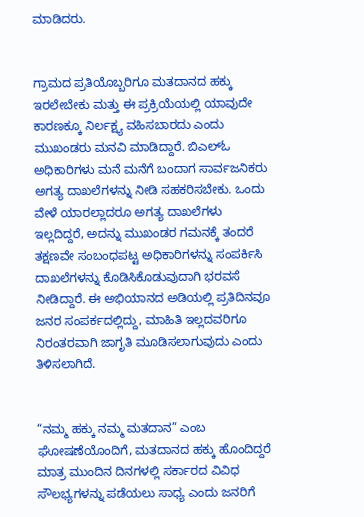ಮಾಡಿದರು.


ಗ್ರಾಮದ ಪ್ರತಿಯೊಬ್ಬರಿಗೂ ಮತದಾನದ ಹಕ್ಕು ಇರಲೇಬೇಕು ಮತ್ತು ಈ ಪ್ರಕ್ರಿಯೆಯಲ್ಲಿ ಯಾವುದೇ ಕಾರಣಕ್ಕೂ ನಿರ್ಲಕ್ಷ್ಯ ವಹಿಸಬಾರದು ಎಂದು ಮುಖಂಡರು ಮನವಿ ಮಾಡಿದ್ದಾರೆ. ಬಿಎಲ್‌ಓ ಅಧಿಕಾರಿಗಳು ಮನೆ ಮನೆಗೆ ಬಂದಾಗ ಸಾರ್ವಜನಿಕರು ಅಗತ್ಯ ದಾಖಲೆಗಳನ್ನು ನೀಡಿ ಸಹಕರಿಸಬೇಕು. ಒಂದು ವೇಳೆ ಯಾರಲ್ಲಾದರೂ ಅಗತ್ಯ ದಾಖಲೆಗಳು ಇಲ್ಲದಿದ್ದರೆ, ಅದನ್ನು ಮುಖಂಡರ ಗಮನಕ್ಕೆ ತಂದರೆ ತಕ್ಷಣವೇ ಸಂಬಂಧಪಟ್ಟ ಅಧಿಕಾರಿಗಳನ್ನು ಸಂಪರ್ಕಿಸಿ ದಾಖಲೆಗಳನ್ನು ಕೊಡಿಸಿಕೊಡುವುದಾಗಿ ಭರವಸೆ ನೀಡಿದ್ದಾರೆ. ಈ ಅಭಿಯಾನದ ಅಡಿಯಲ್ಲಿ ಪ್ರತಿದಿನವೂ ಜನರ ಸಂಪರ್ಕದಲ್ಲಿದ್ದು, ಮಾಹಿತಿ ಇಲ್ಲದವರಿಗೂ ನಿರಂತರವಾಗಿ ಜಾಗೃತಿ ಮೂಡಿಸಲಾಗುವುದು ಎಂದು ತಿಳಿಸಲಾಗಿದೆ.


“ನಮ್ಮ ಹಕ್ಕು ನಮ್ಮ ಮತದಾನ” ಎಂಬ ಘೋಷಣೆಯೊಂದಿಗೆ, ಮತದಾನದ ಹಕ್ಕು ಹೊಂದಿದ್ದರೆ ಮಾತ್ರ ಮುಂದಿನ ದಿನಗಳಲ್ಲಿ ಸರ್ಕಾರದ ವಿವಿಧ ಸೌಲಭ್ಯಗಳನ್ನು ಪಡೆಯಲು ಸಾಧ್ಯ ಎಂದು ಜನರಿಗೆ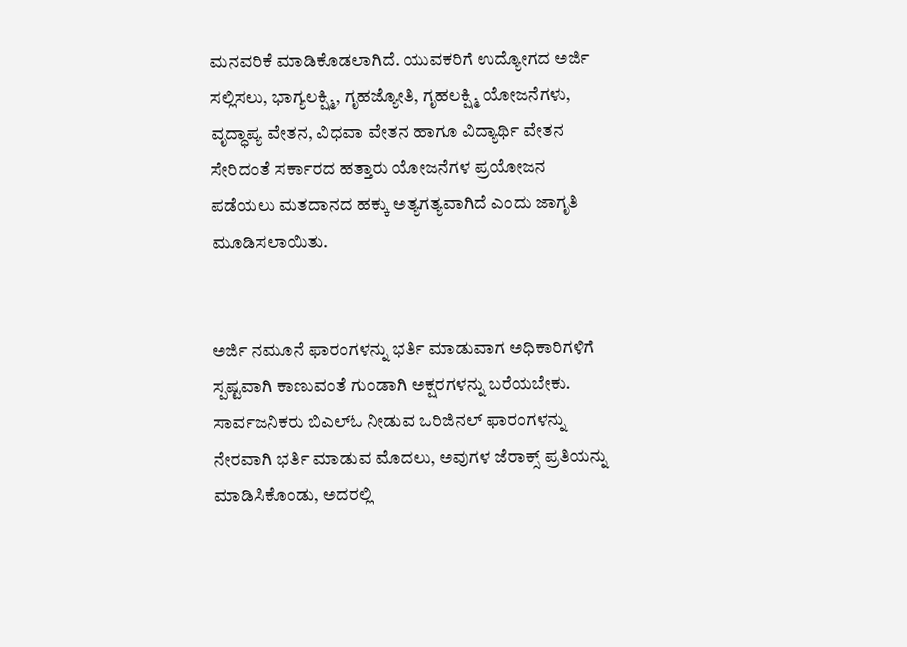ಮನವರಿಕೆ ಮಾಡಿಕೊಡಲಾಗಿದೆ. ಯುವಕರಿಗೆ ಉದ್ಯೋಗದ ಅರ್ಜಿ ಸಲ್ಲಿಸಲು, ಭಾಗ್ಯಲಕ್ಷ್ಮಿ, ಗೃಹಜ್ಯೋತಿ, ಗೃಹಲಕ್ಷ್ಮಿ ಯೋಜನೆಗಳು, ವೃದ್ಧಾಪ್ಯ ವೇತನ, ವಿಧವಾ ವೇತನ ಹಾಗೂ ವಿದ್ಯಾರ್ಥಿ ವೇತನ ಸೇರಿದಂತೆ ಸರ್ಕಾರದ ಹತ್ತಾರು ಯೋಜನೆಗಳ ಪ್ರಯೋಜನ ಪಡೆಯಲು ಮತದಾನದ ಹಕ್ಕು ಅತ್ಯಗತ್ಯವಾಗಿದೆ ಎಂದು ಜಾಗೃತಿ ಮೂಡಿಸಲಾಯಿತು.


ಅರ್ಜಿ ನಮೂನೆ ಫಾರಂಗಳನ್ನು ಭರ್ತಿ ಮಾಡುವಾಗ ಅಧಿಕಾರಿಗಳಿಗೆ ಸ್ಪಷ್ಟವಾಗಿ ಕಾಣುವಂತೆ ಗುಂಡಾಗಿ ಅಕ್ಷರಗಳನ್ನು ಬರೆಯಬೇಕು. ಸಾರ್ವಜನಿಕರು ಬಿಎಲ್‌ಓ ನೀಡುವ ಒರಿಜಿನಲ್ ಫಾರಂಗಳನ್ನು ನೇರವಾಗಿ ಭರ್ತಿ ಮಾಡುವ ಮೊದಲು, ಅವುಗಳ ಜೆರಾಕ್ಸ್ ಪ್ರತಿಯನ್ನು ಮಾಡಿಸಿಕೊಂಡು, ಅದರಲ್ಲಿ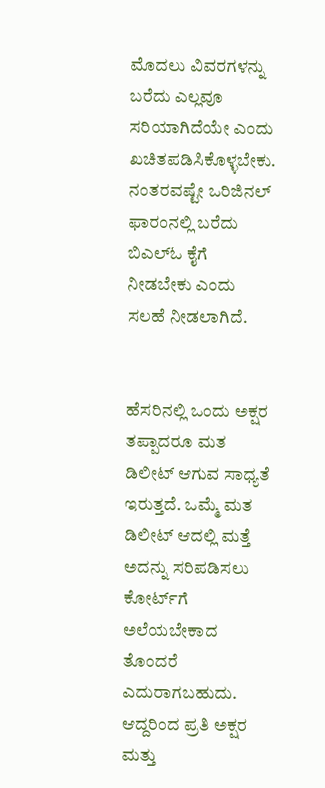ಮೊದಲು ವಿವರಗಳನ್ನು ಬರೆದು ಎಲ್ಲವೂ ಸರಿಯಾಗಿದೆಯೇ ಎಂದು ಖಚಿತಪಡಿಸಿಕೊಳ್ಳಬೇಕು. ನಂತರವಷ್ಟೇ ಒರಿಜಿನಲ್ ಫಾರಂನಲ್ಲಿ ಬರೆದು ಬಿಎಲ್‌ಓ ಕೈಗೆ ನೀಡಬೇಕು ಎಂದು ಸಲಹೆ ನೀಡಲಾಗಿದೆ.


ಹೆಸರಿನಲ್ಲಿ ಒಂದು ಅಕ್ಷರ ತಪ್ಪಾದರೂ ಮತ ಡಿಲೀಟ್ ಆಗುವ ಸಾಧ್ಯತೆ ಇರುತ್ತದೆ. ಒಮ್ಮೆ ಮತ ಡಿಲೀಟ್ ಆದಲ್ಲಿ ಮತ್ತೆ ಅದನ್ನು ಸರಿಪಡಿಸಲು ಕೋರ್ಟ್‌ಗೆ ಅಲೆಯಬೇಕಾದ ತೊಂದರೆ ಎದುರಾಗಬಹುದು. ಆದ್ದರಿಂದ ಪ್ರತಿ ಅಕ್ಷರ ಮತ್ತು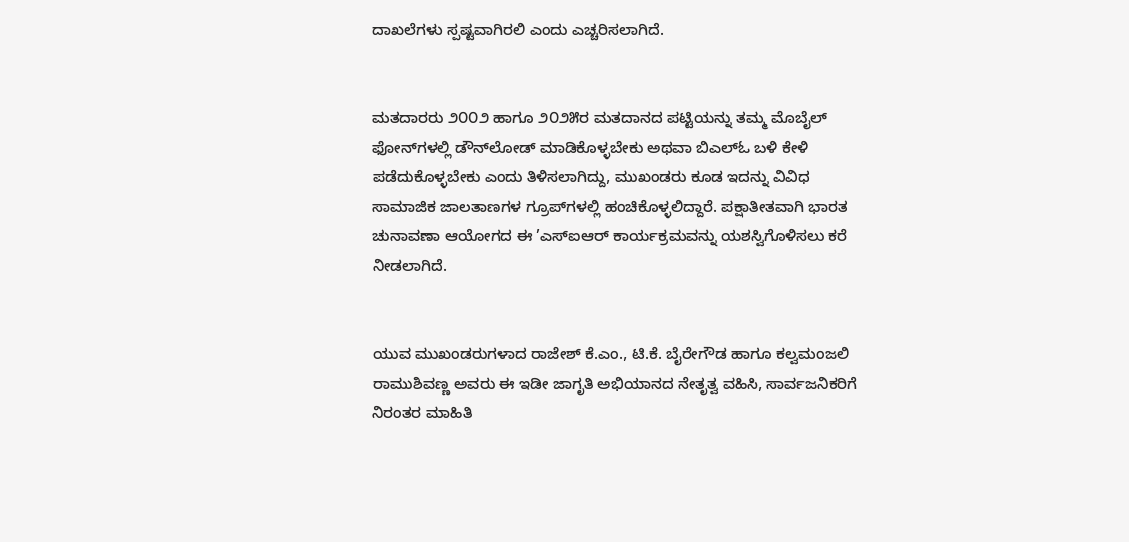ದಾಖಲೆಗಳು ಸ್ಪಷ್ಟವಾಗಿರಲಿ ಎಂದು ಎಚ್ಚರಿಸಲಾಗಿದೆ.


ಮತದಾರರು ೨೦೦೨ ಹಾಗೂ ೨೦೨೫ರ ಮತದಾನದ ಪಟ್ಟಿಯನ್ನು ತಮ್ಮ ಮೊಬೈಲ್ ಫೋನ್‌ಗಳಲ್ಲಿ ಡೌನ್‌ಲೋಡ್ ಮಾಡಿಕೊಳ್ಳಬೇಕು ಅಥವಾ ಬಿಎಲ್‌ಓ ಬಳಿ ಕೇಳಿ ಪಡೆದುಕೊಳ್ಳಬೇಕು ಎಂದು ತಿಳಿಸಲಾಗಿದ್ದು, ಮುಖಂಡರು ಕೂಡ ಇದನ್ನು ವಿವಿಧ ಸಾಮಾಜಿಕ ಜಾಲತಾಣಗಳ ಗ್ರೂಪ್‌ಗಳಲ್ಲಿ ಹಂಚಿಕೊಳ್ಳಲಿದ್ದಾರೆ. ಪಕ್ಷಾತೀತವಾಗಿ ಭಾರತ ಚುನಾವಣಾ ಆಯೋಗದ ಈ ’ಎಸ್‌ಐಆರ್ ಕಾರ್ಯಕ್ರಮವನ್ನು ಯಶಸ್ವಿಗೊಳಿಸಲು ಕರೆ ನೀಡಲಾಗಿದೆ.


ಯುವ ಮುಖಂಡರುಗಳಾದ ರಾಜೇಶ್ ಕೆ.ಎಂ., ಟಿ.ಕೆ. ಬೈರೇಗೌಡ ಹಾಗೂ ಕಲ್ವಮಂಜಲಿ ರಾಮುಶಿವಣ್ಣ ಅವರು ಈ ಇಡೀ ಜಾಗೃತಿ ಅಭಿಯಾನದ ನೇತೃತ್ವ ವಹಿಸಿ, ಸಾರ್ವಜನಿಕರಿಗೆ ನಿರಂತರ ಮಾಹಿತಿ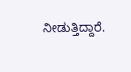ನೀಡುತ್ತಿದ್ದಾರೆ.